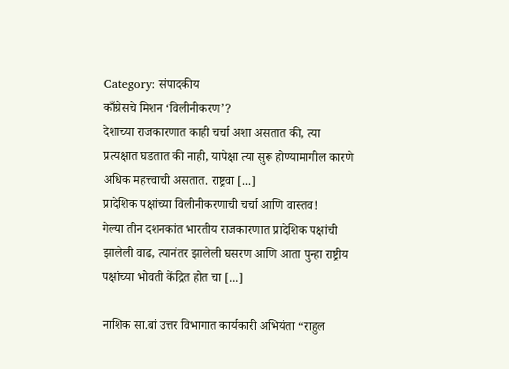Category: संपादकीय
काँग्रेसचे मिशन ‘विलीनीकरण’?
देशाच्या राजकारणात काही चर्चा अशा असतात की, त्या प्रत्यक्षात घडतात की नाही, यापेक्षा त्या सुरू होण्यामागील कारणे अधिक महत्त्वाची असतात. राष्ट्रवा [...]
प्रादेशिक पक्षांच्या विलीनीकरणाची चर्चा आणि वास्तव!
गेल्या तीन दशनकांत भारतीय राजकारणात प्रादेशिक पक्षांची झालेली वाढ, त्यानंतर झालेली घसरण आणि आता पुन्हा राष्ट्रीय पक्षांच्या भोवती केंद्रित होत चा [...]

नाशिक सा.बां उत्तर विभागात कार्यकारी अभियंता “राहुल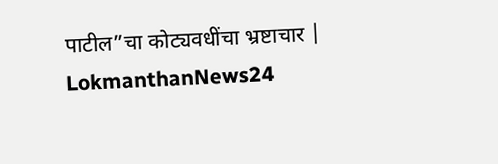पाटील”चा कोट्यवधींचा भ्रष्टाचार | LokmanthanNews24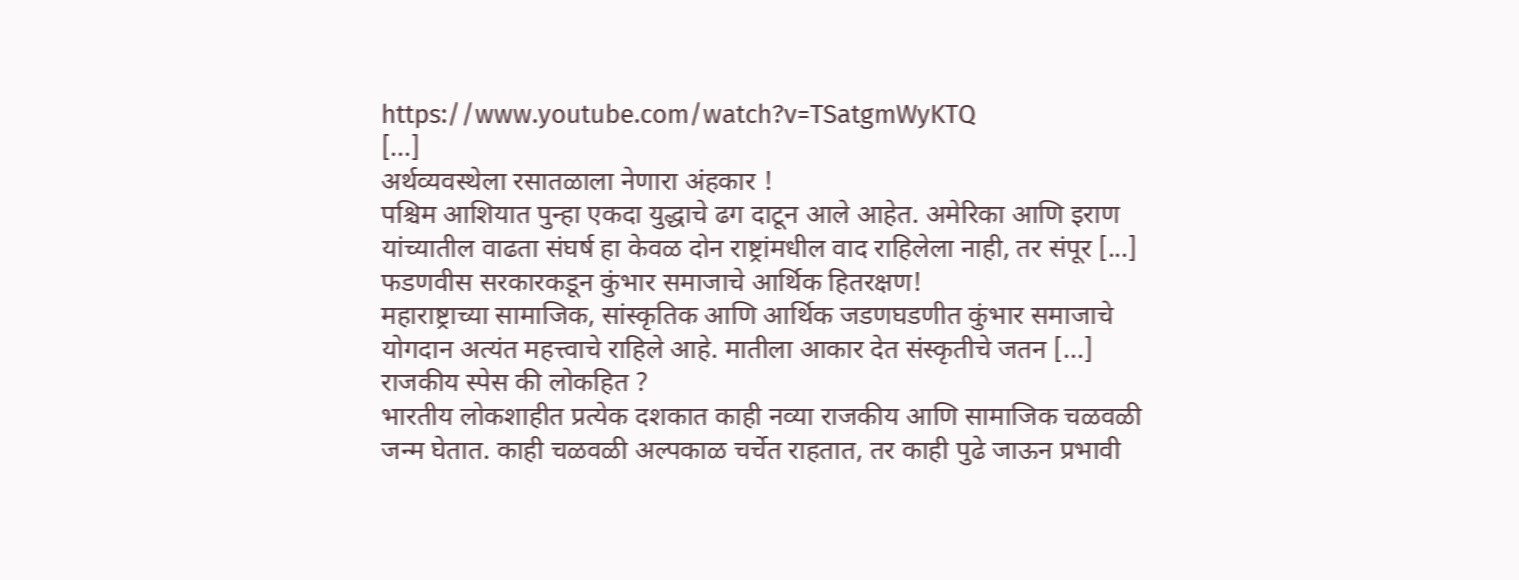https://www.youtube.com/watch?v=TSatgmWyKTQ
[...]
अर्थव्यवस्थेला रसातळाला नेणारा अंहकार !
पश्चिम आशियात पुन्हा एकदा युद्धाचे ढग दाटून आले आहेत. अमेरिका आणि इराण यांच्यातील वाढता संघर्ष हा केवळ दोन राष्ट्रांमधील वाद राहिलेला नाही, तर संपूर [...]
फडणवीस सरकारकडून कुंभार समाजाचे आर्थिक हितरक्षण!
महाराष्ट्राच्या सामाजिक, सांस्कृतिक आणि आर्थिक जडणघडणीत कुंभार समाजाचे योगदान अत्यंत महत्त्वाचे राहिले आहे. मातीला आकार देत संस्कृतीचे जतन [...]
राजकीय स्पेस की लोकहित ?
भारतीय लोकशाहीत प्रत्येक दशकात काही नव्या राजकीय आणि सामाजिक चळवळी जन्म घेतात. काही चळवळी अल्पकाळ चर्चेत राहतात, तर काही पुढे जाऊन प्रभावी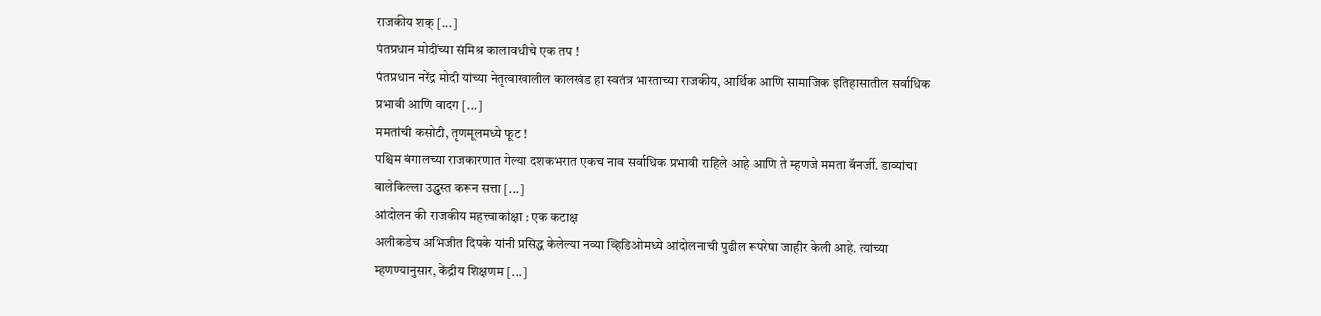राजकीय शक् [...]
पंतप्रधान मोदींच्या संमिश्र कालावधीचे एक तप !
पंतप्रधान नरेंद्र मोदी यांच्या नेतृत्वाखालील कालखंड हा स्वतंत्र भारताच्या राजकीय, आर्थिक आणि सामाजिक इतिहासातील सर्वाधिक प्रभावी आणि वादग [...]
ममतांची कसोटी, तृणमूलमध्ये फूट !
पश्चिम बंगालच्या राजकारणात गेल्या दशकभरात एकच नाव सर्वाधिक प्रभावी राहिले आहे आणि ते म्हणजे ममता बॅनर्जी. डाव्यांचा बालेकिल्ला उद्ध्वस्त करून सत्ता [...]
आंदोलन की राजकीय महत्त्वाकांक्षा : एक कटाक्ष
अलीकडेच अभिजीत दिपके यांनी प्रसिद्ध केलेल्या नव्या व्हिडिओमध्ये आंदोलनाची पुढील रूपरेषा जाहीर केली आहे. त्यांच्या म्हणण्यानुसार, केंद्रीय शिक्षणम [...]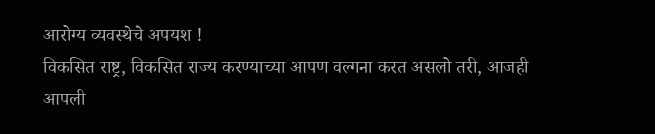आरोग्य व्यवस्थेचे अपयश !
विकसित राष्ट्र, विकसित राज्य करण्याच्या आपण वल्गना करत असलो तरी, आजही आपली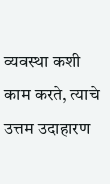व्यवस्था कशी काम करते, त्याचे उत्तम उदाहारण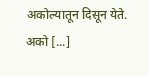अकोल्यातून दिसून येते. अको [...]